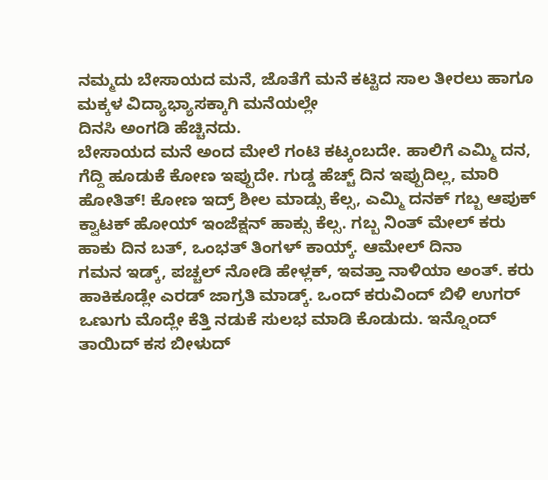ನಮ್ಮದು ಬೇಸಾಯದ ಮನೆ, ಜೊತೆಗೆ ಮನೆ ಕಟ್ಟಿದ ಸಾಲ ತೀರಲು ಹಾಗೂ ಮಕ್ಕಳ ವಿದ್ಯಾಭ್ಯಾಸಕ್ಕಾಗಿ ಮನೆಯಲ್ಲೇ
ದಿನಸಿ ಅಂಗಡಿ ಹೆಚ್ಚಿನದು.
ಬೇಸಾಯದ ಮನೆ ಅಂದ ಮೇಲೆ ಗಂಟಿ ಕಟ್ಕಂಬದೇ. ಹಾಲಿಗೆ ಎಮ್ಮಿ ದನ, ಗೆದ್ದಿ ಹೂಡುಕೆ ಕೋಣ ಇಪ್ಪುದೇ. ಗುಡ್ಡ ಹೆಚ್ಚ್ ದಿನ ಇಪ್ಪುದಿಲ್ಲ, ಮಾರಿ ಹೋತಿತ್! ಕೋಣ ಇದ್ರ್ ಶೀಲ ಮಾಡ್ಸು ಕೆಲ್ಸ, ಎಮ್ಮಿ ದನಕ್ ಗಬ್ಬ ಆಪುಕ್ ಕ್ವಾಟಕ್ ಹೋಯ್ ಇಂಜೆಕ್ಷನ್ ಹಾಕ್ಸು ಕೆಲ್ಸ. ಗಬ್ಬ ನಿಂತ್ ಮೇಲ್ ಕರು ಹಾಕು ದಿನ ಬತ್, ಒಂಭತ್ ತಿಂಗಳ್ ಕಾಯ್ಕ್. ಆಮೇಲ್ ದಿನಾ
ಗಮನ ಇಡ್ಕ್, ಪಚ್ಚಲ್ ನೋಡಿ ಹೇಳ್ಲಕ್, ಇವತ್ತಾ ನಾಳಿಯಾ ಅಂತ್. ಕರು ಹಾಕಿಕೂಡ್ಲೇ ಎರಡ್ ಜಾಗ್ರತಿ ಮಾಡ್ಕ್. ಒಂದ್ ಕರುವಿಂದ್ ಬಿಳಿ ಉಗರ್ ಒಣುಗು ಮೊದ್ಲೇ ಕೆತ್ತಿ ನಡುಕೆ ಸುಲಭ ಮಾಡಿ ಕೊಡುದು. ಇನ್ನೊಂದ್ ತಾಯಿದ್ ಕಸ ಬೀಳುದ್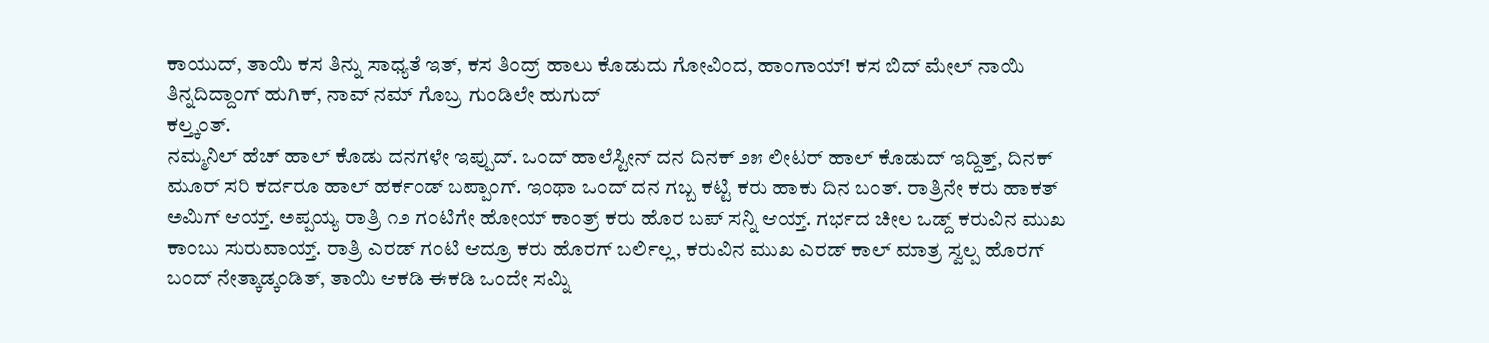ಕಾಯುದ್, ತಾಯಿ ಕಸ ತಿನ್ನು ಸಾಧ್ಯತೆ ಇತ್, ಕಸ ತಿಂದ್ರ್ ಹಾಲು ಕೊಡುದು ಗೋವಿಂದ, ಹಾಂಗಾಯ್! ಕಸ ಬಿದ್ ಮೇಲ್ ನಾಯಿ ತಿನ್ನದಿದ್ದಾಂಗ್ ಹುಗಿಕ್, ನಾವ್ ನಮ್ ಗೊಬ್ರ ಗುಂಡಿಲೇ ಹುಗುದ್
ಕಲ್ತ್ಕಂತ್.
ನಮ್ಮನಿಲ್ ಹೆಚ್ ಹಾಲ್ ಕೊಡು ದನಗಳೇ ಇಪ್ಪುದ್. ಒಂದ್ ಹಾಲೆಸ್ಟೀನ್ ದನ ದಿನಕ್ ೨೫ ಲೀಟರ್ ಹಾಲ್ ಕೊಡುದ್ ಇದ್ದಿತ್ತ್, ದಿನಕ್ ಮೂರ್ ಸರಿ ಕರ್ದರೂ ಹಾಲ್ ಹರ್ಕಂಡ್ ಬಪ್ಪಾಂಗ್. ಇಂಥಾ ಒಂದ್ ದನ ಗಬ್ಬ ಕಟ್ಟಿ ಕರು ಹಾಕು ದಿನ ಬಂತ್. ರಾತ್ರಿನೇ ಕರು ಹಾಕತ್ ಅಮಿಗ್ ಆಯ್ತ್. ಅಪ್ಪಯ್ಯ ರಾತ್ರಿ ೧೨ ಗಂಟಿಗೇ ಹೋಯ್ ಕಾಂತ್ರ್ ಕರು ಹೊರ ಬಪ್ ಸನ್ನಿ ಆಯ್ತ್. ಗರ್ಭದ ಚೀಲ ಒಡ್ದ್ ಕರುವಿನ ಮುಖ ಕಾಂಬು ಸುರುವಾಯ್ತ್. ರಾತ್ರಿ ಎರಡ್ ಗಂಟಿ ಆದ್ರೂ ಕರು ಹೊರಗ್ ಬರ್ಲಿಲ್ಲ, ಕರುವಿನ ಮುಖ ಎರಡ್ ಕಾಲ್ ಮಾತ್ರ ಸ್ವಲ್ಪ ಹೊರಗ್ ಬಂದ್ ನೇತ್ಕಾಡ್ಕಂಡಿತ್, ತಾಯಿ ಆಕಡಿ ಈಕಡಿ ಒಂದೇ ಸಮ್ನಿ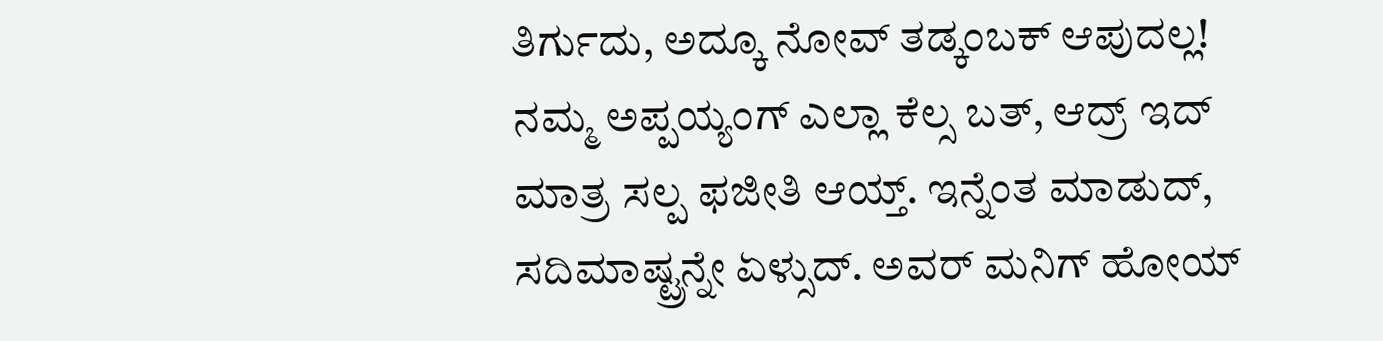ತಿರ್ಗುದು, ಅದ್ಕೂ ನೋವ್ ತಡ್ಕಂಬಕ್ ಆಪುದಲ್ಲ!
ನಮ್ಮ ಅಪ್ಪಯ್ಯಂಗ್ ಎಲ್ಲಾ ಕೆಲ್ಸ ಬತ್, ಆದ್ರ್ ಇದ್ ಮಾತ್ರ ಸಲ್ಪ ಫಜೀತಿ ಆಯ್ತ್. ಇನ್ನೆಂತ ಮಾಡುದ್, ಸದಿಮಾಷ್ಟ್ರನ್ನೇ ಏಳ್ಸುದ್. ಅವರ್ ಮನಿಗ್ ಹೋಯ್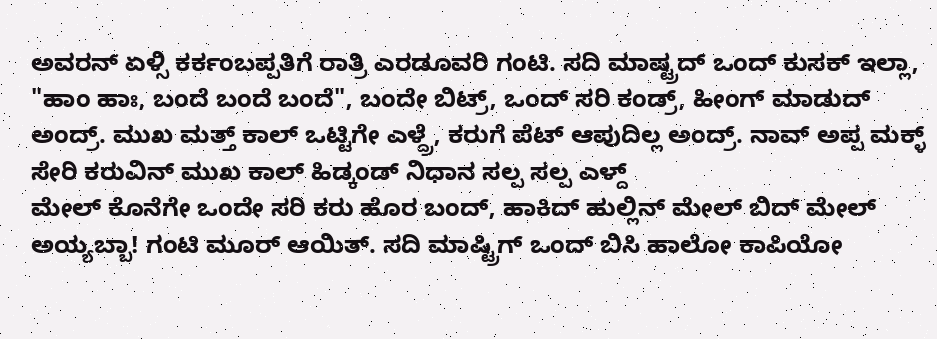ಅವರನ್ ಏಳ್ಸಿ ಕರ್ಕಂಬಪ್ಪತಿಗೆ ರಾತ್ರಿ ಎರಡೂವರಿ ಗಂಟಿ. ಸದಿ ಮಾಷ್ಟ್ರದ್ ಒಂದ್ ಕುಸಕ್ ಇಲ್ಲಾ, "ಹಾಂ ಹಾಃ, ಬಂದೆ ಬಂದೆ ಬಂದೆ", ಬಂದೇ ಬಿಟ್ರ್, ಒಂದ್ ಸರಿ ಕಂಡ್ರ್, ಹೀಂಗ್ ಮಾಡುದ್ ಅಂದ್ರ್. ಮುಖ ಮತ್ತ್ ಕಾಲ್ ಒಟ್ಟಿಗೇ ಎಳ್ದ್ರೆ, ಕರುಗೆ ಪೆಟ್ ಆಪುದಿಲ್ಲ ಅಂದ್ರ್. ನಾವ್ ಅಪ್ಪ ಮಕ್ಳ್ ಸೇರಿ ಕರುವಿನ್ ಮುಖ ಕಾಲ್ ಹಿಡ್ಕಂಡ್ ನಿಧಾನ ಸಲ್ಪ ಸಲ್ಪ ಎಳ್ದ್
ಮೇಲ್ ಕೊನೆಗೇ ಒಂದೇ ಸರಿ ಕರು ಹೊರ ಬಂದ್, ಹಾಕಿದ್ ಹುಲ್ಲಿನ್ ಮೇಲ್ ಬಿದ್ ಮೇಲ್ ಅಯ್ಯಬ್ಬಾ! ಗಂಟಿ ಮೂರ್ ಆಯಿತ್. ಸದಿ ಮಾಷ್ಟ್ರಿಗ್ ಒಂದ್ ಬಿಸಿ ಹಾಲೋ ಕಾಪಿಯೋ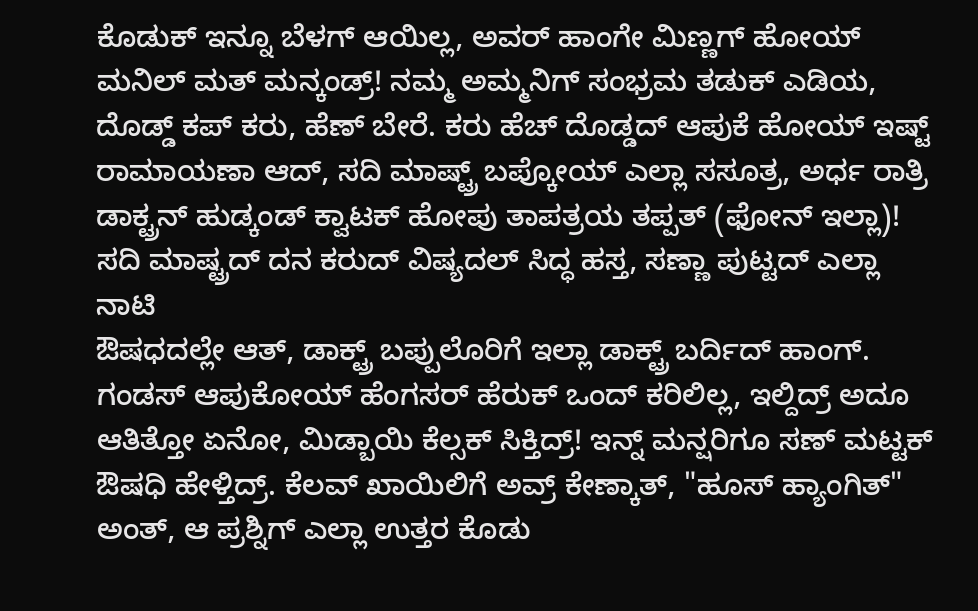ಕೊಡುಕ್ ಇನ್ನೂ ಬೆಳಗ್ ಆಯಿಲ್ಲ, ಅವರ್ ಹಾಂಗೇ ಮಿಣ್ಣಗ್ ಹೋಯ್ ಮನಿಲ್ ಮತ್ ಮನ್ಕಂಡ್ರ್! ನಮ್ಮ ಅಮ್ಮನಿಗ್ ಸಂಭ್ರಮ ತಡುಕ್ ಎಡಿಯ, ದೊಡ್ಡ್ ಕಪ್ ಕರು, ಹೆಣ್ ಬೇರೆ. ಕರು ಹೆಚ್ ದೊಡ್ಡದ್ ಆಪುಕೆ ಹೋಯ್ ಇಷ್ಟ್ ರಾಮಾಯಣಾ ಆದ್, ಸದಿ ಮಾಷ್ಟ್ರ್ ಬಪ್ಕೋಯ್ ಎಲ್ಲಾ ಸಸೂತ್ರ, ಅರ್ಧ ರಾತ್ರಿ ಡಾಕ್ಟ್ರನ್ ಹುಡ್ಕಂಡ್ ಕ್ವಾಟಕ್ ಹೋಪು ತಾಪತ್ರಯ ತಪ್ಪತ್ (ಫೋನ್ ಇಲ್ಲಾ)!
ಸದಿ ಮಾಷ್ಟ್ರದ್ ದನ ಕರುದ್ ವಿಷ್ಯದಲ್ ಸಿದ್ಧ ಹಸ್ತ, ಸಣ್ಣಾ ಪುಟ್ಟದ್ ಎಲ್ಲಾ ನಾಟಿ
ಔಷಧದಲ್ಲೇ ಆತ್, ಡಾಕ್ಟ್ರ್ ಬಪ್ಪುಲೊರಿಗೆ ಇಲ್ಲಾ ಡಾಕ್ಟ್ರ್ ಬರ್ದಿದ್ ಹಾಂಗ್. ಗಂಡಸ್ ಆಪುಕೋಯ್ ಹೆಂಗಸರ್ ಹೆರುಕ್ ಒಂದ್ ಕರಿಲಿಲ್ಲ, ಇಲ್ದಿದ್ರ್ ಅದೂ ಆತಿತ್ತೋ ಏನೋ, ಮಿಡ್ಬಾಯಿ ಕೆಲ್ಸಕ್ ಸಿಕ್ತಿದ್ರ್! ಇನ್ನ್ ಮನ್ಷರಿಗೂ ಸಣ್ ಮಟ್ಟಕ್ ಔಷಧಿ ಹೇಳ್ತಿದ್ರ್. ಕೆಲವ್ ಖಾಯಿಲಿಗೆ ಅವ್ರ್ ಕೇಣ್ಕಾತ್, "ಹೂಸ್ ಹ್ಯಾಂಗಿತ್" ಅಂತ್, ಆ ಪ್ರಶ್ನಿಗ್ ಎಲ್ಲಾ ಉತ್ತರ ಕೊಡು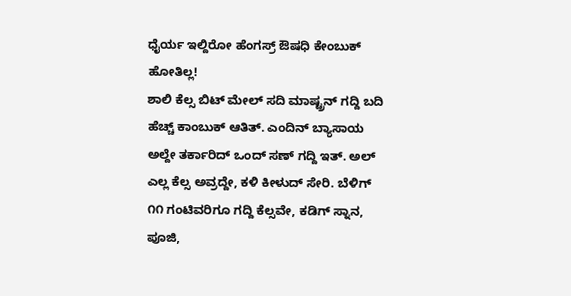ಧೈರ್ಯ ಇಲ್ದಿರೋ ಹೆಂಗಸ್ರ್ ಔಷಧಿ ಕೇಂಬುಕ್ ಹೋತಿಲ್ಲ!
ಶಾಲಿ ಕೆಲ್ಸ ಬಿಟ್ ಮೇಲ್ ಸದಿ ಮಾಷ್ಟ್ರನ್ ಗದ್ದಿ ಬದಿ ಹೆಚ್ಚ್ ಕಾಂಬುಕ್ ಆತಿತ್. ಎಂದಿನ್ ಬ್ಯಾಸಾಯ ಅಲ್ದೇ ತರ್ಕಾರಿದ್ ಒಂದ್ ಸಣ್ ಗದ್ದಿ ಇತ್. ಅಲ್ ಎಲ್ಲ ಕೆಲ್ಸ ಅವ್ರದ್ದೇ, ಕಳಿ ಕೀಳುದ್ ಸೇರಿ. ಬೆಳಿಗ್ ೧೧ ಗಂಟಿವರಿಗೂ ಗದ್ದಿ ಕೆಲ್ಸವೇ, ಕಡಿಗ್ ಸ್ನಾನ, ಪೂಜಿ,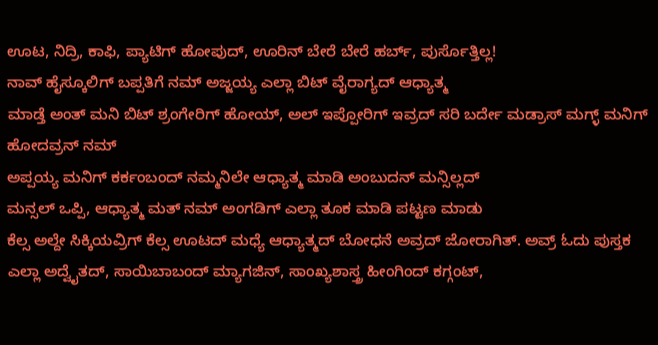ಊಟ, ನಿದ್ರಿ, ಕಾಫಿ, ಪ್ಯಾಟಿಗ್ ಹೋಪುದ್, ಊರಿನ್ ಬೇರೆ ಬೇರೆ ಹರ್ಬ್, ಪುರ್ಸೊತ್ತಿಲ್ಲ!
ನಾವ್ ಹೈಸ್ಕೂಲಿಗ್ ಬಪ್ಪತಿಗೆ ನಮ್ ಅಜ್ಜಯ್ಯ ಎಲ್ಲಾ ಬಿಟ್ ವೈರಾಗ್ಯದ್ ಆಧ್ಯಾತ್ಮ
ಮಾಡ್ತೆ ಅಂತ್ ಮನಿ ಬಿಟ್ ಶ್ರಂಗೇರಿಗ್ ಹೋಯ್, ಅಲ್ ಇಪ್ಪೋರಿಗ್ ಇವ್ರದ್ ಸರಿ ಬರ್ದೇ ಮಡ್ರಾಸ್ ಮಗ್ಳ್ ಮನಿಗ್ ಹೋದವ್ರನ್ ನಮ್
ಅಪ್ಪಯ್ಯ ಮನಿಗ್ ಕರ್ಕಂಬಂದ್ ನಮ್ಮನಿಲೇ ಆಧ್ಯಾತ್ಮ ಮಾಡಿ ಅಂಬುದನ್ ಮನ್ಸಿಲ್ಲದ್
ಮನ್ಸಲ್ ಒಪ್ಪಿ, ಆಧ್ಯಾತ್ಮ ಮತ್ ನಮ್ ಅಂಗಡಿಗ್ ಎಲ್ಲಾ ತೂಕ ಮಾಡಿ ಪಟ್ಟಣ ಮಾಡು
ಕೆಲ್ಸ ಅಲ್ದೇ ಸಿಕ್ಕಿಯವ್ರಿಗ್ ಕೆಲ್ಸ ಊಟದ್ ಮಧ್ಯೆ ಆಧ್ಯಾತ್ಮದ್ ಬೋಧನೆ ಅವ್ರದ್ ಜೋರಾಗಿತ್. ಅವ್ರ್ ಓದು ಪುಸ್ತಕ ಎಲ್ಲಾ ಅದ್ವೈತದ್, ಸಾಯಿಬಾಬಂದ್ ಮ್ಯಾಗಜಿನ್, ಸಾಂಖ್ಯಶಾಸ್ತ್ರ ಹೀಂಗಿಂದ್ ಕಗ್ಗಂಟ್,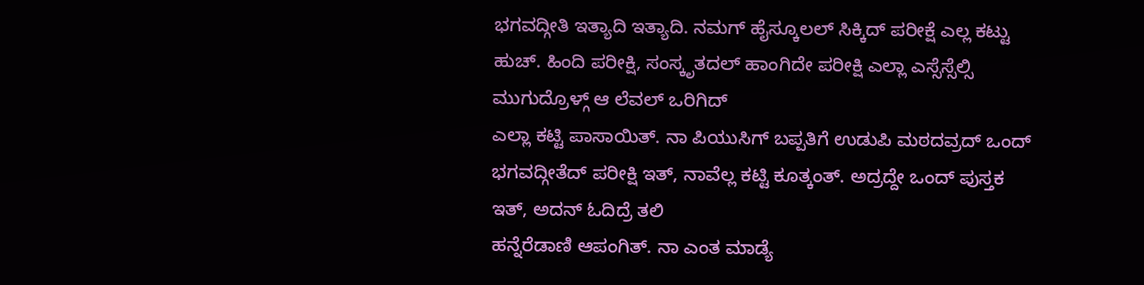ಭಗವದ್ಗೀತಿ ಇತ್ಯಾದಿ ಇತ್ಯಾದಿ. ನಮಗ್ ಹೈಸ್ಕೂಲಲ್ ಸಿಕ್ಕಿದ್ ಪರೀಕ್ಷೆ ಎಲ್ಲ ಕಟ್ಟು ಹುಚ್. ಹಿಂದಿ ಪರೀಕ್ಷಿ, ಸಂಸ್ಕೃತದಲ್ ಹಾಂಗಿದೇ ಪರೀಕ್ಷಿ ಎಲ್ಲಾ ಎಸ್ಸೆಸ್ಸೆಲ್ಸಿ ಮುಗುದ್ರೊಳ್ಗ್ ಆ ಲೆವಲ್ ಒರಿಗಿದ್
ಎಲ್ಲಾ ಕಟ್ಟಿ ಪಾಸಾಯಿತ್. ನಾ ಪಿಯುಸಿಗ್ ಬಪ್ಪತಿಗೆ ಉಡುಪಿ ಮಠದವ್ರದ್ ಒಂದ್ ಭಗವದ್ಗೀತೆದ್ ಪರೀಕ್ಷಿ ಇತ್, ನಾವೆಲ್ಲ ಕಟ್ಟಿ ಕೂತ್ಕಂತ್. ಅದ್ರದ್ದೇ ಒಂದ್ ಪುಸ್ತಕ ಇತ್, ಅದನ್ ಓದಿದ್ರೆ ತಲಿ
ಹನ್ನೆರೆಡಾಣಿ ಆಪಂಗಿತ್. ನಾ ಎಂತ ಮಾಡ್ಯೆ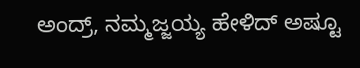ಅಂದ್ರ್, ನಮ್ಮಜ್ಜಯ್ಯ ಹೇಳಿದ್ ಅಷ್ಟೂ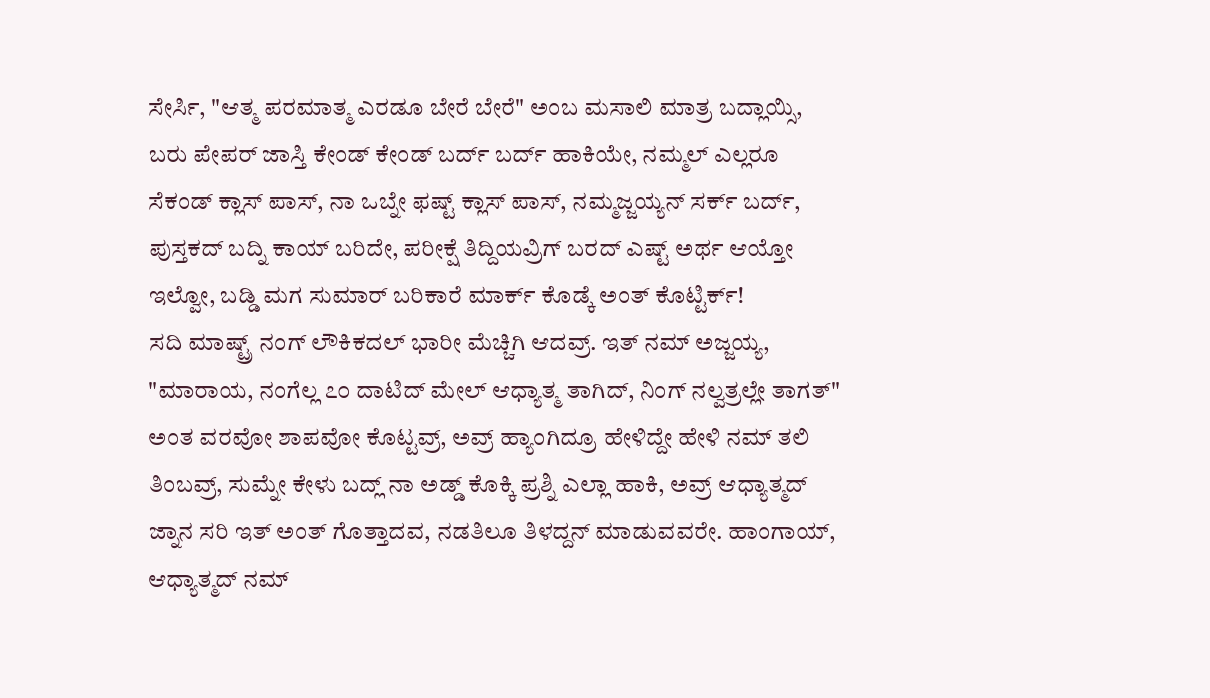ಸೇರ್ಸಿ, "ಆತ್ಮ ಪರಮಾತ್ಮ ಎರಡೂ ಬೇರೆ ಬೇರೆ" ಅಂಬ ಮಸಾಲಿ ಮಾತ್ರ ಬದ್ಲಾಯ್ಸಿ, ಬರು ಪೇಪರ್ ಜಾಸ್ತಿ ಕೇಂಡ್ ಕೇಂಡ್ ಬರ್ದ್ ಬರ್ದ್ ಹಾಕಿಯೇ, ನಮ್ಮಲ್ ಎಲ್ಲರೂ ಸೆಕಂಡ್ ಕ್ಲಾಸ್ ಪಾಸ್, ನಾ ಒಬ್ನೇ ಫಷ್ಟ್ ಕ್ಲಾಸ್ ಪಾಸ್, ನಮ್ಮಜ್ಜಯ್ಯನ್ ಸರ್ಕ್ ಬರ್ದ್, ಪುಸ್ತಕದ್ ಬದ್ನಿ ಕಾಯ್ ಬರಿದೇ, ಪರೀಕ್ಷೆ ತಿದ್ದಿಯವ್ರಿಗ್ ಬರದ್ ಎಷ್ಟ್ ಅರ್ಥ ಆಯ್ತೋ ಇಲ್ವೋ, ಬಡ್ಡಿ ಮಗ ಸುಮಾರ್ ಬರಿಕಾರೆ ಮಾರ್ಕ್ ಕೊಡ್ಕೆ ಅಂತ್ ಕೊಟ್ಟಿರ್ಕ್!
ಸದಿ ಮಾಷ್ಟ್ರ್ ನಂಗ್ ಲೌಕಿಕದಲ್ ಭಾರೀ ಮೆಚ್ಚಿಗಿ ಆದವ್ರ್. ಇತ್ ನಮ್ ಅಜ್ಜಯ್ಯ, "ಮಾರಾಯ, ನಂಗೆಲ್ಲ ೭೦ ದಾಟಿದ್ ಮೇಲ್ ಆಧ್ಯಾತ್ಮ ತಾಗಿದ್, ನಿಂಗ್ ನಲ್ವತ್ರಲ್ಲೇ ತಾಗತ್" ಅಂತ ವರವೋ ಶಾಪವೋ ಕೊಟ್ಟವ್ರ್, ಅವ್ರ್ ಹ್ಯಾಂಗಿದ್ರೂ ಹೇಳಿದ್ದೇ ಹೇಳಿ ನಮ್ ತಲಿ ತಿಂಬವ್ರ್, ಸುಮ್ನೇ ಕೇಳು ಬದ್ಲ್ ನಾ ಅಡ್ಡ್ ಕೊಕ್ಕಿ ಪ್ರಶ್ನಿ ಎಲ್ಲಾ ಹಾಕಿ, ಅವ್ರ್ ಆಧ್ಯಾತ್ಮದ್ ಜ್ನಾನ ಸರಿ ಇತ್ ಅಂತ್ ಗೊತ್ತಾದವ, ನಡತಿಲೂ ತಿಳದ್ದನ್ ಮಾಡುವವರೇ. ಹಾಂಗಾಯ್, ಆಧ್ಯಾತ್ಮದ್ ನಮ್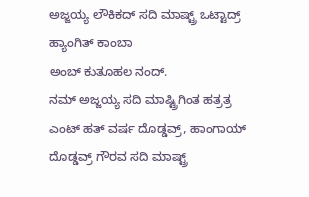ಅಜ್ಜಯ್ಯ ಲೌಕಿಕದ್ ಸದಿ ಮಾಷ್ಟ್ರ್ ಒಟ್ಟಾದ್ರ್ ಹ್ಯಾಂಗಿತ್ ಕಾಂಬಾ
ಅಂಬ್ ಕುತೂಹಲ ನಂದ್.
ನಮ್ ಅಜ್ಜಯ್ಯ ಸದಿ ಮಾಷ್ಟ್ರಿಗಿಂತ ಹತ್ರತ್ರ ಎಂಟ್ ಹತ್ ವರ್ಷ ದೊಡ್ಡವ್ರ್, ಹಾಂಗಾಯ್ ದೊಡ್ಡವ್ರ್ ಗೌರವ ಸದಿ ಮಾಷ್ಟ್ರ್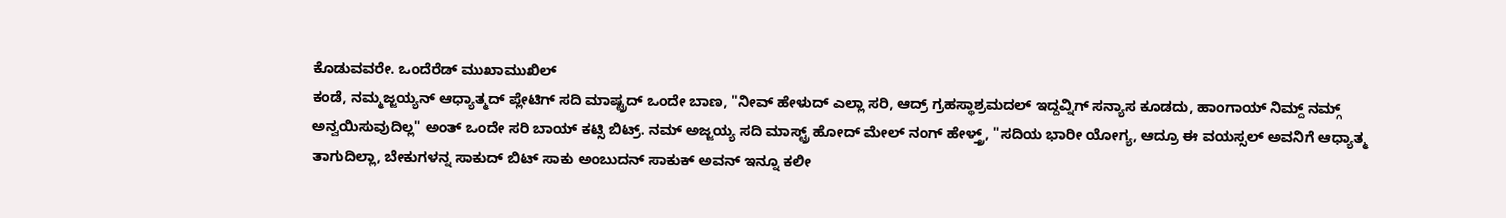ಕೊಡುವವರೇ. ಒಂದೆರೆಡ್ ಮುಖಾಮುಖಿಲ್
ಕಂಡೆ, ನಮ್ಮಜ್ಜಯ್ಯನ್ ಆಧ್ಯಾತ್ಮದ್ ಪ್ಲೇಟಿಗ್ ಸದಿ ಮಾಷ್ಟ್ರದ್ ಒಂದೇ ಬಾಣ, "ನೀವ್ ಹೇಳುದ್ ಎಲ್ಲಾ ಸರಿ, ಆದ್ರ್ ಗ್ರಹಸ್ಥಾಶ್ರಮದಲ್ ಇದ್ದವ್ನಿಗ್ ಸನ್ಯಾಸ ಕೂಡದು, ಹಾಂಗಾಯ್ ನಿಮ್ದ್ ನಮ್ಗ್ ಅನ್ವಯಿಸುವುದಿಲ್ಲ" ಅಂತ್ ಒಂದೇ ಸರಿ ಬಾಯ್ ಕಟ್ಸಿ ಬಿಟ್ರ್. ನಮ್ ಅಜ್ಜಯ್ಯ ಸದಿ ಮಾಸ್ಟ್ರ್ ಹೋದ್ ಮೇಲ್ ನಂಗ್ ಹೇಳ್ತ್ರ್, "ಸದಿಯ ಭಾರೀ ಯೋಗ್ಯ, ಆದ್ರೂ ಈ ವಯಸ್ಸಲ್ ಅವನಿಗೆ ಆಧ್ಯಾತ್ಮ ತಾಗುದಿಲ್ಲಾ, ಬೇಕುಗಳನ್ನ ಸಾಕುದ್ ಬಿಟ್ ಸಾಕು ಅಂಬುದನ್ ಸಾಕುಕ್ ಅವನ್ ಇನ್ನೂ ಕಲೀ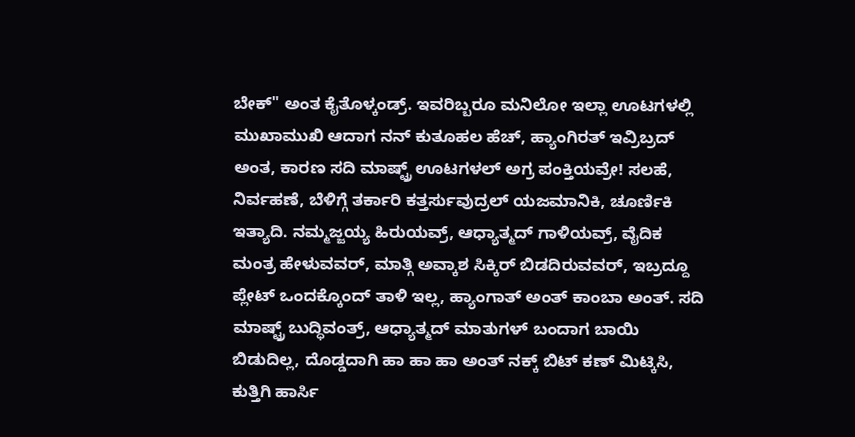ಬೇಕ್" ಅಂತ ಕೈತೊಳ್ಕಂಡ್ರ್. ಇವರಿಬ್ಬರೂ ಮನಿಲೋ ಇಲ್ಲಾ ಊಟಗಳಲ್ಲಿ ಮುಖಾಮುಖಿ ಆದಾಗ ನನ್ ಕುತೂಹಲ ಹೆಚ್, ಹ್ಯಾಂಗಿರತ್ ಇವ್ರಿಬ್ರದ್ ಅಂತ, ಕಾರಣ ಸದಿ ಮಾಷ್ಟ್ರ್ ಊಟಗಳಲ್ ಅಗ್ರ ಪಂಕ್ತಿಯವ್ರೇ! ಸಲಹೆ, ನಿರ್ವಹಣೆ, ಬೆಳಿಗ್ಗೆ ತರ್ಕಾರಿ ಕತ್ತರ್ಸುವುದ್ರಲ್ ಯಜಮಾನಿಕಿ, ಚೂರ್ಣಿಕಿ ಇತ್ಯಾದಿ. ನಮ್ಮಜ್ಜಯ್ಯ ಹಿರುಯವ್ರ್, ಆಧ್ಯಾತ್ಮದ್ ಗಾಳಿಯವ್ರ್, ವೈದಿಕ ಮಂತ್ರ ಹೇಳುವವರ್, ಮಾತ್ಗಿ ಅವ್ಕಾಶ ಸಿಕ್ಕಿರ್ ಬಿಡದಿರುವವರ್, ಇಬ್ರದ್ದೂ ಪ್ಲೇಟ್ ಒಂದಕ್ಕೊಂದ್ ತಾಳಿ ಇಲ್ಲ, ಹ್ಯಾಂಗಾತ್ ಅಂತ್ ಕಾಂಬಾ ಅಂತ್. ಸದಿ ಮಾಷ್ಟ್ರ್ ಬುದ್ಧಿವಂತ್ರ್, ಆಧ್ಯಾತ್ಮದ್ ಮಾತುಗಳ್ ಬಂದಾಗ ಬಾಯಿ ಬಿಡುದಿಲ್ಲ, ದೊಡ್ಡದಾಗಿ ಹಾ ಹಾ ಹಾ ಅಂತ್ ನಕ್ಕ್ ಬಿಟ್ ಕಣ್ ಮಿಟ್ಕಿಸಿ, ಕುತ್ತಿಗಿ ಹಾರ್ಸಿ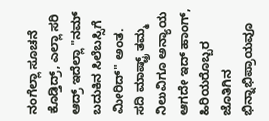ನಂಗೆಲ್ಲಾ ಸೂಚನೆ ಕೊಡ್ತಿದ್ರ್, ಎಲ್ಲಾ ಸರಿ ಆದ್ರ್ ಇದೆಲ್ಲಾ "ನಮ್ ಬದುಕಿನ ಸಿಲೆಬಸ್ಸಿಗೆ ಮೀರಿದ್" ಅಂತ. ಸದಿ ಮಾಷ್ಟ್ರ್ ತಮ್ಮ ನಿಲುವಿಗೂ ಅನ್ಯಾಯ ಆಗದೇ ಇದ್ ಹಾಂಗ್, ಹಿರಿಯರೊಬ್ಬರ ಜೊತಿಗಿನ ಭಿನ್ನಾಭಿಪ್ರಾಯವೂ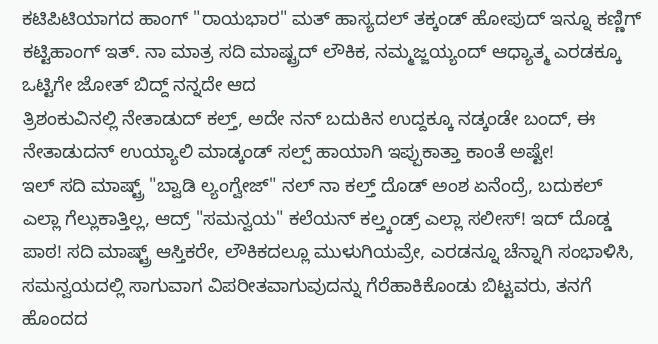ಕಟಿಪಿಟಿಯಾಗದ ಹಾಂಗ್ "ರಾಯಭಾರ" ಮತ್ ಹಾಸ್ಯದಲ್ ತಕ್ಕಂಡ್ ಹೋಪುದ್ ಇನ್ನೂ ಕಣ್ಣಿಗ್ ಕಟ್ಟಿಹಾಂಗ್ ಇತ್. ನಾ ಮಾತ್ರ ಸದಿ ಮಾಷ್ಟ್ರದ್ ಲೌಕಿಕ, ನಮ್ಮಜ್ಜಯ್ಯಂದ್ ಆಧ್ಯಾತ್ಮ ಎರಡಕ್ಕೂ ಒಟ್ಟಿಗೇ ಜೋತ್ ಬಿದ್ದ್ ನನ್ನದೇ ಆದ
ತ್ರಿಶಂಕುವಿನಲ್ಲಿ ನೇತಾಡುದ್ ಕಲ್ತ್, ಅದೇ ನನ್ ಬದುಕಿನ ಉದ್ದಕ್ಕೂ ನಡ್ಕಂಡೇ ಬಂದ್, ಈ ನೇತಾಡುದನ್ ಉಯ್ಯಾಲಿ ಮಾಡ್ಕಂಡ್ ಸಲ್ಪ್ ಹಾಯಾಗಿ ಇಪ್ಪುಕಾತ್ತಾ ಕಾಂತೆ ಅಷ್ಟೇ!
ಇಲ್ ಸದಿ ಮಾಷ್ಟ್ರ್ "ಬ್ವಾಡಿ ಲ್ಯಂಗ್ವೇಜ್" ನಲ್ ನಾ ಕಲ್ತ್ ದೊಡ್ ಅಂಶ ಏನೆಂದ್ರೆ, ಬದುಕಲ್ ಎಲ್ಲಾ ಗೆಲ್ಲುಕಾತ್ತಿಲ್ಲ, ಆದ್ರ್ "ಸಮನ್ವಯ" ಕಲೆಯನ್ ಕಲ್ತ್ಕಂಡ್ರ್ ಎಲ್ಲಾ ಸಲೀಸ್! ಇದ್ ದೊಡ್ಡ ಪಾಠ! ಸದಿ ಮಾಷ್ಟ್ರ್ ಆಸ್ತಿಕರೇ, ಲೌಕಿಕದಲ್ಲೂ ಮುಳುಗಿಯವ್ರೇ, ಎರಡನ್ನೂ ಚೆನ್ನಾಗಿ ಸಂಭಾಳಿಸಿ, ಸಮನ್ವಯದಲ್ಲಿ ಸಾಗುವಾಗ ವಿಪರೀತವಾಗುವುದನ್ನು ಗೆರೆಹಾಕಿಕೊಂಡು ಬಿಟ್ಟವರು, ತನಗೆ ಹೊಂದದ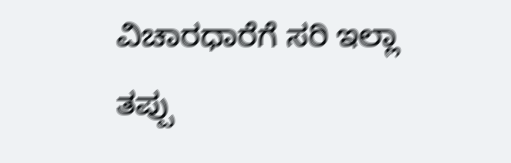ವಿಚಾರಧಾರೆಗೆ ಸರಿ ಇಲ್ಲಾ ತಪ್ಪು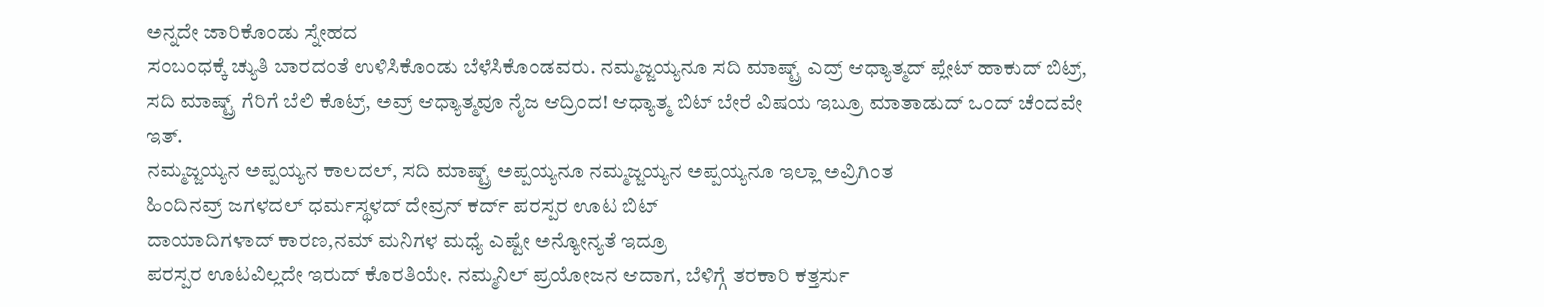ಅನ್ನದೇ ಜಾರಿಕೊಂಡು ಸ್ನೇಹದ
ಸಂಬಂಧಕ್ಕೆ ಚ್ಯುತಿ ಬಾರದಂತೆ ಉಳಿಸಿಕೊಂಡು ಬೆಳೆಸಿಕೊಂಡವರು. ನಮ್ಮಜ್ಜಯ್ಯನೂ ಸದಿ ಮಾಷ್ಟ್ರ್ ಎದ್ರ್ ಆಧ್ಯಾತ್ಮದ್ ಪ್ಲೇಟ್ ಹಾಕುದ್ ಬಿಟ್ರ್, ಸದಿ ಮಾಷ್ಟ್ರ್ ಗೆರಿಗೆ ಬೆಲಿ ಕೊಟ್ರ್, ಅವ್ರ್ ಆಧ್ಯಾತ್ಮವೂ ನೈಜ ಆದ್ರಿಂದ! ಆಧ್ಯಾತ್ಮ ಬಿಟ್ ಬೇರೆ ವಿಷಯ ಇಬ್ರೂ ಮಾತಾಡುದ್ ಒಂದ್ ಚೆಂದವೇ ಇತ್.
ನಮ್ಮಜ್ಜಯ್ಯನ ಅಪ್ಪಯ್ಯನ ಕಾಲದಲ್, ಸದಿ ಮಾಷ್ಟ್ರ್ ಅಪ್ಪಯ್ಯನೂ ನಮ್ಮಜ್ಜಯ್ಯನ ಅಪ್ಪಯ್ಯನೂ ಇಲ್ಲಾ ಅವ್ರಿಗಿಂತ
ಹಿಂದಿನವ್ರ್ ಜಗಳದಲ್ ಧರ್ಮಸ್ಥಳದ್ ದೇವ್ರನ್ ಕರ್ದ್ ಪರಸ್ಪರ ಊಟ ಬಿಟ್
ದಾಯಾದಿಗಳಾದ್ ಕಾರಣ,ನಮ್ ಮನಿಗಳ ಮಧ್ಯೆ ಎಷ್ಟೇ ಅನ್ಯೋನ್ಯತೆ ಇದ್ರೂ
ಪರಸ್ಪರ ಊಟವಿಲ್ಲದೇ ಇರುದ್ ಕೊರತಿಯೇ. ನಮ್ಮನಿಲ್ ಪ್ರಯೋಜನ ಆದಾಗ, ಬೆಳಿಗ್ಗೆ ತರಕಾರಿ ಕತ್ತರ್ಸು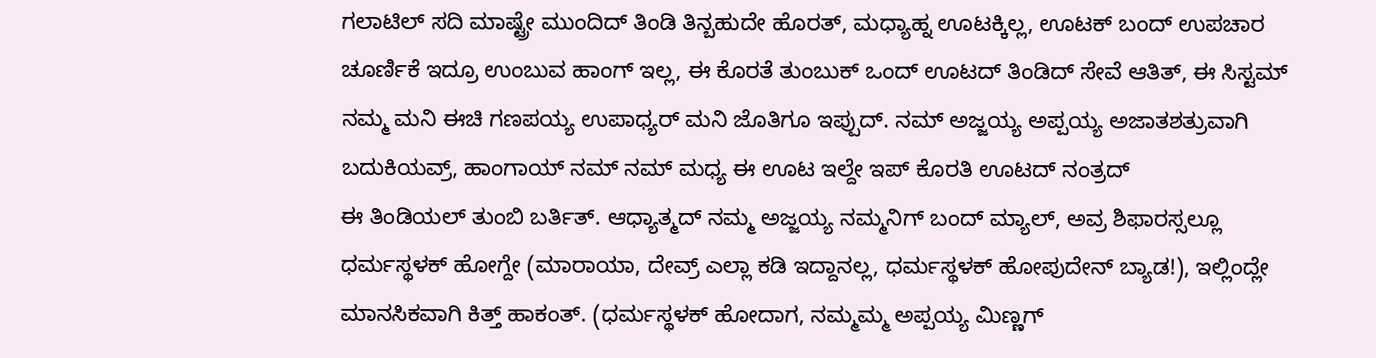ಗಲಾಟಿಲ್ ಸದಿ ಮಾಷ್ಟ್ರೇ ಮುಂದಿದ್ ತಿಂಡಿ ತಿನ್ಬಹುದೇ ಹೊರತ್, ಮಧ್ಯಾಹ್ನ ಊಟಕ್ಕಿಲ್ಲ, ಊಟಕ್ ಬಂದ್ ಉಪಚಾರ ಚೂರ್ಣಿಕೆ ಇದ್ರೂ ಉಂಬುವ ಹಾಂಗ್ ಇಲ್ಲ, ಈ ಕೊರತೆ ತುಂಬುಕ್ ಒಂದ್ ಊಟದ್ ತಿಂಡಿದ್ ಸೇವೆ ಆತಿತ್, ಈ ಸಿಸ್ಟಮ್ ನಮ್ಮ ಮನಿ ಈಚಿ ಗಣಪಯ್ಯ ಉಪಾಧ್ಯರ್ ಮನಿ ಜೊತಿಗೂ ಇಪ್ಪುದ್. ನಮ್ ಅಜ್ಜಯ್ಯ ಅಪ್ಪಯ್ಯ ಅಜಾತಶತ್ರುವಾಗಿ ಬದುಕಿಯವ್ರ್, ಹಾಂಗಾಯ್ ನಮ್ ನಮ್ ಮಧ್ಯ ಈ ಊಟ ಇಲ್ದೇ ಇಪ್ ಕೊರತಿ ಊಟದ್ ನಂತ್ರದ್
ಈ ತಿಂಡಿಯಲ್ ತುಂಬಿ ಬರ್ತಿತ್. ಆಧ್ಯಾತ್ಮದ್ ನಮ್ಮ ಅಜ್ಜಯ್ಯ ನಮ್ಮನಿಗ್ ಬಂದ್ ಮ್ಯಾಲ್, ಅವ್ರ ಶಿಫಾರಸ್ಸಲ್ಲೂ ಧರ್ಮಸ್ಥಳಕ್ ಹೋಗ್ದೇ (ಮಾರಾಯಾ, ದೇವ್ರ್ ಎಲ್ಲಾ ಕಡಿ ಇದ್ದಾನಲ್ಲ, ಧರ್ಮಸ್ಥಳಕ್ ಹೋಪುದೇನ್ ಬ್ಯಾಡ!), ಇಲ್ಲಿಂದ್ಲೇ ಮಾನಸಿಕವಾಗಿ ಕಿತ್ತ್ ಹಾಕಂತ್. (ಧರ್ಮಸ್ಥಳಕ್ ಹೋದಾಗ, ನಮ್ಮಮ್ಮ ಅಪ್ಪಯ್ಯ ಮಿಣ್ಣಗ್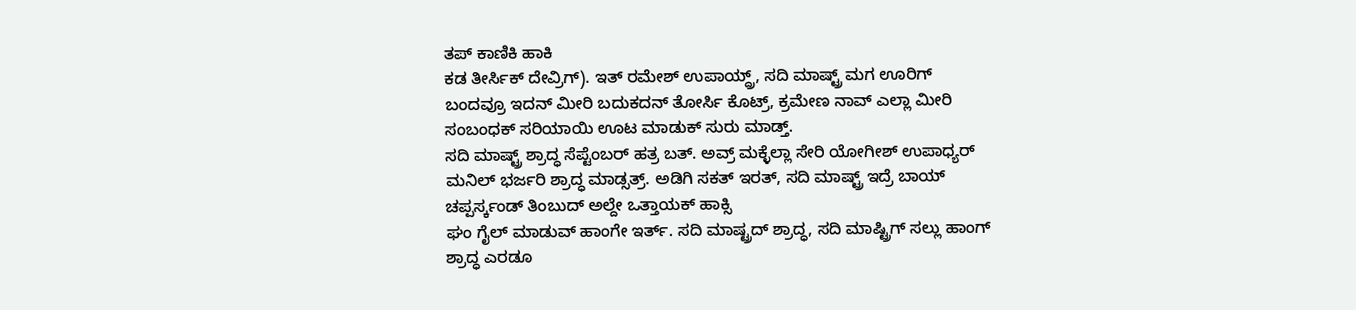ತಪ್ ಕಾಣಿಕಿ ಹಾಕಿ
ಕಡ ತೀರ್ಸಿಕ್ ದೇವ್ರಿಗ್). ಇತ್ ರಮೇಶ್ ಉಪಾಯ್ದ್ರ್, ಸದಿ ಮಾಷ್ಟ್ರ್ ಮಗ ಊರಿಗ್ ಬಂದವ್ರೂ ಇದನ್ ಮೀರಿ ಬದುಕದನ್ ತೋರ್ಸಿ ಕೊಟ್ರ್, ಕ್ರಮೇಣ ನಾವ್ ಎಲ್ಲಾ ಮೀರಿ ಸಂಬಂಧಕ್ ಸರಿಯಾಯಿ ಊಟ ಮಾಡುಕ್ ಸುರು ಮಾಡ್ತ್.
ಸದಿ ಮಾಷ್ಟ್ರ್ ಶ್ರಾದ್ಧ ಸೆಪ್ಟೆಂಬರ್ ಹತ್ರ ಬತ್. ಅವ್ರ್ ಮಕ್ಳೆಲ್ಲಾ ಸೇರಿ ಯೋಗೀಶ್ ಉಪಾಧ್ಯರ್ ಮನಿಲ್ ಭರ್ಜರಿ ಶ್ರಾದ್ಧ ಮಾಡ್ಸತ್ರ್. ಅಡಿಗಿ ಸಕತ್ ಇರತ್, ಸದಿ ಮಾಷ್ಟ್ರ್ ಇದ್ರೆ ಬಾಯ್ ಚಪ್ಪರ್ಸ್ಕಂಡ್ ತಿಂಬುದ್ ಅಲ್ದೇ ಒತ್ತಾಯಕ್ ಹಾಕ್ಸಿ
ಘಂ ಗೈಲ್ ಮಾಡುವ್ ಹಾಂಗೇ ಇರ್ತ್. ಸದಿ ಮಾಷ್ಟ್ರದ್ ಶ್ರಾದ್ಧ, ಸದಿ ಮಾಷ್ಟ್ರಿಗ್ ಸಲ್ಲು ಹಾಂಗ್ ಶ್ರಾದ್ಧ ಎರಡೂ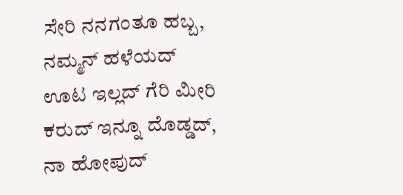ಸೇರಿ ನನಗಂತೂ ಹಬ್ಬ, ನಮ್ಮನ್ ಹಳೆಯದ್ ಊಟ ಇಲ್ಲದ್ ಗೆರಿ ಮೀರಿ ಕರುದ್ ಇನ್ನೂ ದೊಡ್ಡದ್, ನಾ ಹೋಪುದ್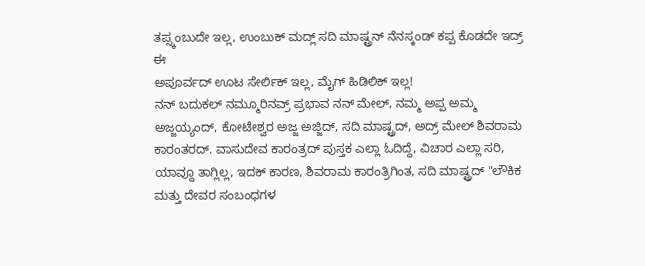ತಪ್ಸ್ಕಂಬುದೇ ಇಲ್ಲ, ಉಂಬುಕ್ ಮದ್ಲ್ ಸದಿ ಮಾಷ್ಟ್ರನ್ ನೆನಸ್ಕಂಡ್ ಕಪ್ಪ ಕೊಡದೇ ಇದ್ರ್ ಈ
ಅಪೂರ್ವದ್ ಊಟ ಸೇರ್ಲಿಕ್ ಇಲ್ಲ, ಮೈಗ್ ಹಿಡಿಲಿಕ್ ಇಲ್ಲ!
ನನ್ ಬದುಕಲ್ ನಮ್ಮೂರಿನವ್ರ್ ಪ್ರಭಾವ ನನ್ ಮೇಲ್, ನಮ್ಮ ಅಪ್ಪ ಅಮ್ಮ ಅಜ್ಜಯ್ಯಂದ್, ಕೋಟೇಶ್ವರ ಅಜ್ಜ ಅಜ್ಜಿದ್, ಸದಿ ಮಾಷ್ಟ್ರದ್, ಅದ್ರ್ ಮೇಲ್ ಶಿವರಾಮ ಕಾರಂತರದ್. ವಾಸುದೇವ ಕಾರಂತ್ರದ್ ಪುಸ್ತಕ ಎಲ್ಲಾ ಓದಿದ್ದೆ, ವಿಚಾರ ಎಲ್ಲಾ ಸರಿ, ಯಾವ್ದೂ ತಾಗ್ಲಿಲ್ಲ, ಇದಕ್ ಕಾರಣ, ಶಿವರಾಮ ಕಾರಂತ್ರಿಗಿಂತ, ಸದಿ ಮಾಷ್ಟ್ರದ್ "ಲೌಕಿಕ ಮತ್ತು ದೇವರ ಸಂಬಂಧಗಳ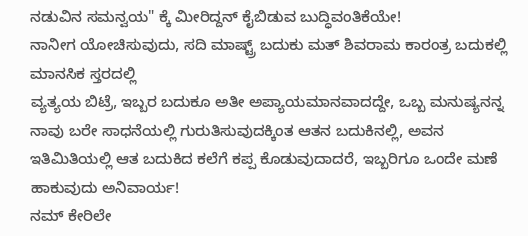ನಡುವಿನ ಸಮನ್ವಯ" ಕ್ಕೆ ಮೀರಿದ್ದನ್ ಕೈಬಿಡುವ ಬುದ್ಧಿವಂತಿಕೆಯೇ!
ನಾನೀಗ ಯೋಚಿಸುವುದು, ಸದಿ ಮಾಷ್ಟ್ರ್ ಬದುಕು ಮತ್ ಶಿವರಾಮ ಕಾರಂತ್ರ ಬದುಕಲ್ಲಿ ಮಾನಸಿಕ ಸ್ತರದಲ್ಲಿ
ವ್ಯತ್ಯಯ ಬಿಟ್ರೆ, ಇಬ್ಬರ ಬದುಕೂ ಅತೀ ಅಪ್ಯಾಯಮಾನವಾದದ್ದೇ, ಒಬ್ಬ ಮನುಷ್ಯನನ್ನ ನಾವು ಬರೇ ಸಾಧನೆಯಲ್ಲಿ ಗುರುತಿಸುವುದಕ್ಕಿಂತ ಆತನ ಬದುಕಿನಲ್ಲಿ, ಅವನ ಇತಿಮಿತಿಯಲ್ಲಿ ಆತ ಬದುಕಿದ ಕಲೆಗೆ ಕಪ್ಪ ಕೊಡುವುದಾದರೆ, ಇಬ್ಬರಿಗೂ ಒಂದೇ ಮಣೆ ಹಾಕುವುದು ಅನಿವಾರ್ಯ!
ನಮ್ ಕೇರಿಲೇ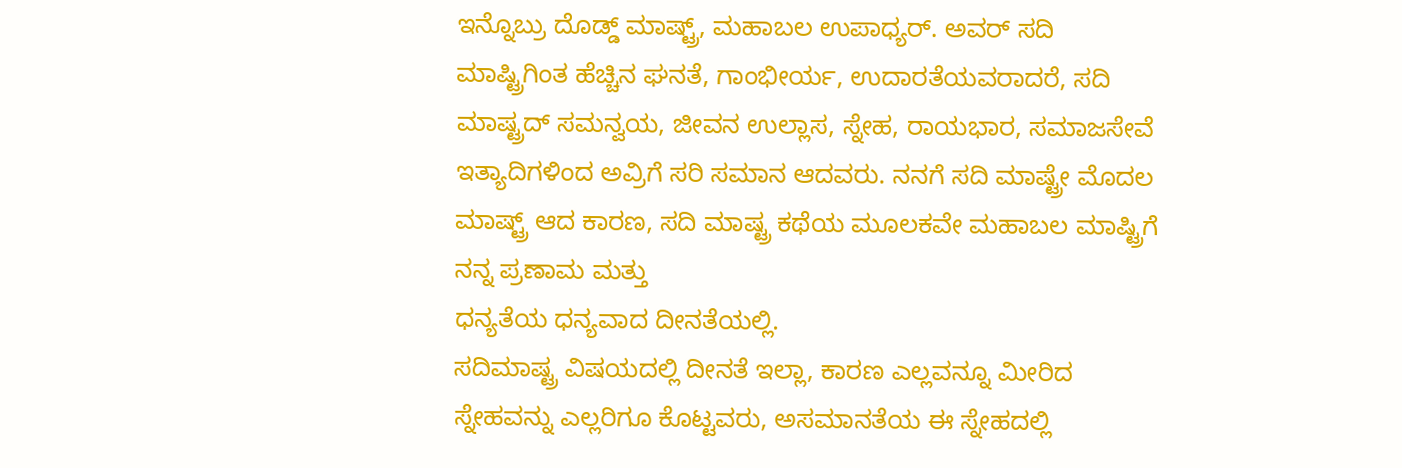ಇನ್ನೊಬ್ರು ದೊಡ್ಡ್ ಮಾಷ್ಟ್ರ್, ಮಹಾಬಲ ಉಪಾಧ್ಯರ್. ಅವರ್ ಸದಿ ಮಾಷ್ಟ್ರಿಗಿಂತ ಹೆಚ್ಚಿನ ಘನತೆ, ಗಾಂಭೀರ್ಯ, ಉದಾರತೆಯವರಾದರೆ, ಸದಿ ಮಾಷ್ಟ್ರದ್ ಸಮನ್ವಯ, ಜೀವನ ಉಲ್ಲಾಸ, ಸ್ನೇಹ, ರಾಯಭಾರ, ಸಮಾಜಸೇವೆ ಇತ್ಯಾದಿಗಳಿಂದ ಅವ್ರಿಗೆ ಸರಿ ಸಮಾನ ಆದವರು. ನನಗೆ ಸದಿ ಮಾಷ್ಟ್ರೇ ಮೊದಲ ಮಾಷ್ಟ್ರ್ ಆದ ಕಾರಣ, ಸದಿ ಮಾಷ್ಟ್ರ ಕಥೆಯ ಮೂಲಕವೇ ಮಹಾಬಲ ಮಾಷ್ಟ್ರಿಗೆ ನನ್ನ ಪ್ರಣಾಮ ಮತ್ತು
ಧನ್ಯತೆಯ ಧನ್ಯವಾದ ದೀನತೆಯಲ್ಲಿ.
ಸದಿಮಾಷ್ಟ್ರ ವಿಷಯದಲ್ಲಿ ದೀನತೆ ಇಲ್ಲಾ, ಕಾರಣ ಎಲ್ಲವನ್ನೂ ಮೀರಿದ ಸ್ನೇಹವನ್ನು ಎಲ್ಲರಿಗೂ ಕೊಟ್ಟವರು, ಅಸಮಾನತೆಯ ಈ ಸ್ನೇಹದಲ್ಲಿ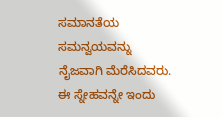ಸಮಾನತೆಯ ಸಮನ್ವಯವನ್ನು ನೈಜವಾಗಿ ಮೆರೆಸಿದವರು. ಈ ಸ್ನೇಹವನ್ನೇ ಇಂದು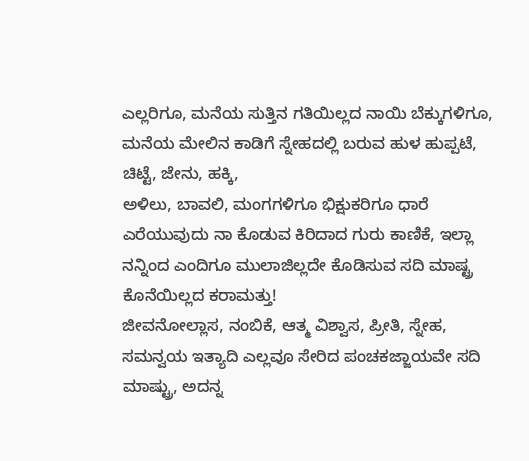ಎಲ್ಲರಿಗೂ, ಮನೆಯ ಸುತ್ತಿನ ಗತಿಯಿಲ್ಲದ ನಾಯಿ ಬೆಕ್ಕುಗಳಿಗೂ, ಮನೆಯ ಮೇಲಿನ ಕಾಡಿಗೆ ಸ್ನೇಹದಲ್ಲಿ ಬರುವ ಹುಳ ಹುಪ್ಪಟೆ, ಚಿಟ್ಟೆ, ಜೇನು, ಹಕ್ಕಿ,
ಅಳಿಲು, ಬಾವಲಿ, ಮಂಗಗಳಿಗೂ ಭಿಕ್ಷುಕರಿಗೂ ಧಾರೆ ಎರೆಯುವುದು ನಾ ಕೊಡುವ ಕಿರಿದಾದ ಗುರು ಕಾಣಿಕೆ, ಇಲ್ಲಾ ನನ್ನಿಂದ ಎಂದಿಗೂ ಮುಲಾಜಿಲ್ಲದೇ ಕೊಡಿಸುವ ಸದಿ ಮಾಷ್ಟ್ರ ಕೊನೆಯಿಲ್ಲದ ಕರಾಮತ್ತು!
ಜೀವನೋಲ್ಲಾಸ, ನಂಬಿಕೆ, ಆತ್ಮ ವಿಶ್ವಾಸ, ಪ್ರೀತಿ, ಸ್ನೇಹ, ಸಮನ್ವಯ ಇತ್ಯಾದಿ ಎಲ್ಲವೂ ಸೇರಿದ ಪಂಚಕಜ್ಜಾಯವೇ ಸದಿ ಮಾಷ್ಟ್ರು, ಅದನ್ನ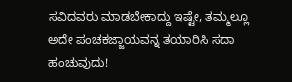ಸವಿದವರು ಮಾಡಬೇಕಾದ್ದು ಇಷ್ಟೇ, ತಮ್ಮಲ್ಲೂ ಅದೇ ಪಂಚಕಜ್ಜಾಯವನ್ನ ತಯಾರಿಸಿ ಸದಾ ಹಂಚುವುದು!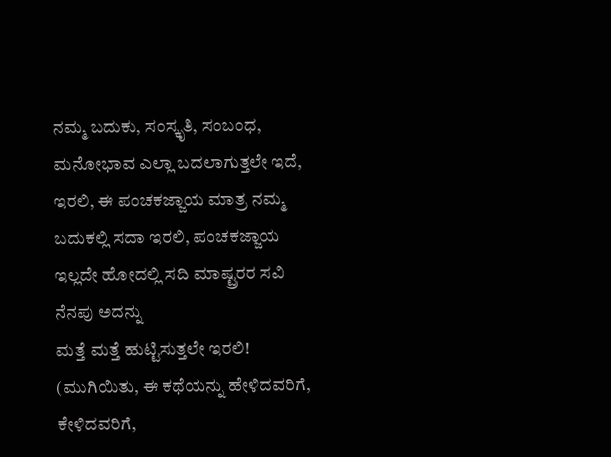ನಮ್ಮ ಬದುಕು, ಸಂಸ್ಕೃತಿ, ಸಂಬಂಧ, ಮನೋಭಾವ ಎಲ್ಲಾ ಬದಲಾಗುತ್ತಲೇ ಇದೆ, ಇರಲಿ, ಈ ಪಂಚಕಜ್ಜಾಯ ಮಾತ್ರ ನಮ್ಮ ಬದುಕಲ್ಲಿ ಸದಾ ಇರಲಿ, ಪಂಚಕಜ್ಜಾಯ ಇಲ್ಲದೇ ಹೋದಲ್ಲಿ ಸದಿ ಮಾಷ್ಟ್ರರರ ಸವಿ ನೆನಪು ಅದನ್ನು
ಮತ್ತೆ ಮತ್ತೆ ಹುಟ್ಟಿಸುತ್ತಲೇ ಇರಲಿ!
(ಮುಗಿಯಿತು, ಈ ಕಥೆಯನ್ನು ಹೇಳಿದವರಿಗೆ, ಕೇಳಿದವರಿಗೆ,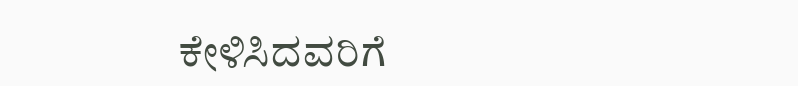ಕೇಳಿಸಿದವರಿಗೆ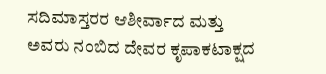ಸದಿಮಾಸ್ತರರ ಆಶೀರ್ವಾದ ಮತ್ತು ಅವರು ನಂಬಿದ ದೇವರ ಕೃಪಾಕಟಾಕ್ಷದ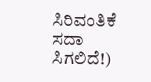ಸಿರಿವಂತಿಕೆ ಸದಾ ಸಿಗಲಿದೆ!)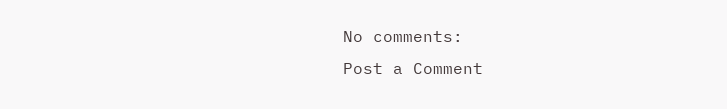No comments:
Post a Comment